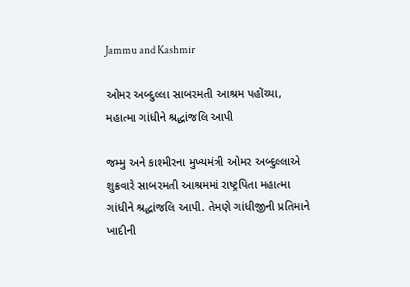Jammu and Kashmir

ઓમર અબ્દુલ્લા સાબરમતી આશ્રમ પહોંચ્યા, મહાત્મા ગાંધીને શ્રદ્ધાંજલિ આપી

જમ્મુ અને કાશ્મીરના મુખ્યમંત્રી ઓમર અબ્દુલ્લાએ શુક્રવારે સાબરમતી આશ્રમમાં રાષ્ટ્રપિતા મહાત્મા ગાંધીને શ્રદ્ધાંજલિ આપી. તેમણે ગાંધીજીની પ્રતિમાને ખાદીની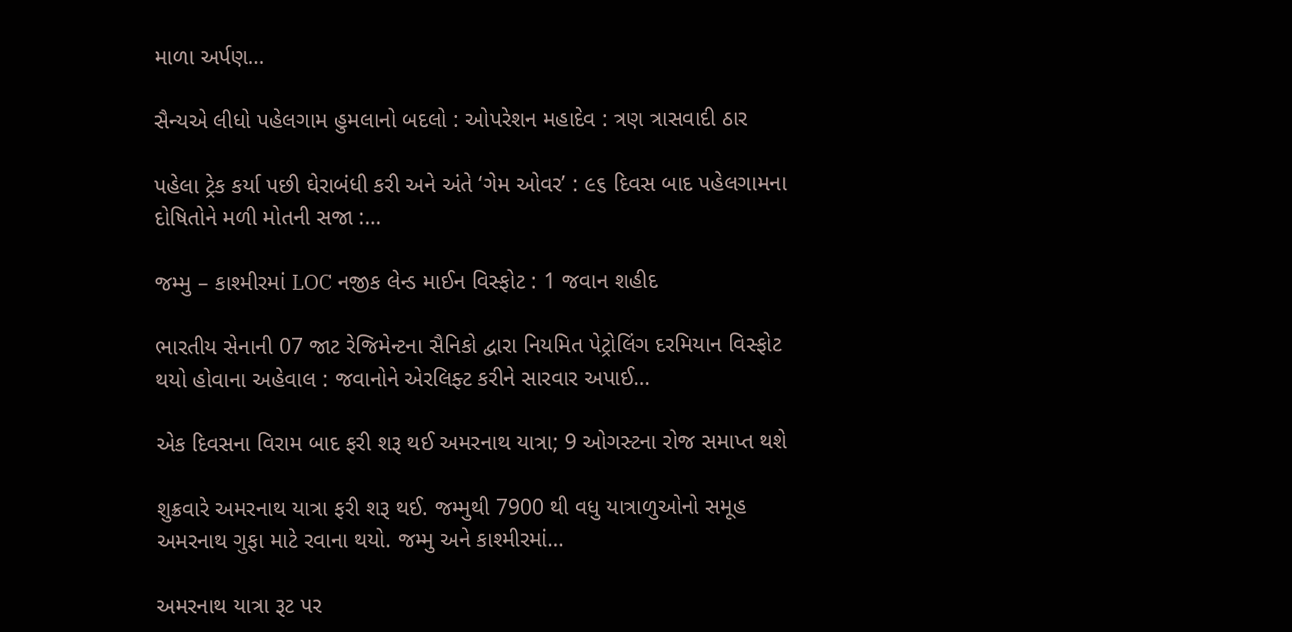માળા અર્પણ…

સૈન્‍યએ લીધો પહેલગામ હુમલાનો બદલો : ઓપરેશન મહાદેવ : ત્રણ ત્રાસવાદી ઠાર

પહેલા ટ્રેક કર્યા પછી ઘેરાબંધી કરી અને અંતે ‘ગેમ ઓવર’ : ૯૬ દિવસ બાદ પહેલગામના દોષિતોને મળી મોતની સજા :…

જમ્મુ – કાશ્મીરમાં LOC નજીક લેન્ડ માઈન વિસ્ફોટ : 1 જવાન શહીદ

ભારતીય સેનાની 07 જાટ રેજિમેન્ટના સૈનિકો દ્વારા નિયમિત પેટ્રોલિંગ દરમિયાન વિસ્ફોટ થયો હોવાના અહેવાલ : જવાનોને એરલિફ્ટ કરીને સારવાર અપાઈ…

એક દિવસના વિરામ બાદ ફરી શરૂ થઈ અમરનાથ યાત્રા; 9 ઓગસ્ટના રોજ સમાપ્ત થશે

શુક્રવારે અમરનાથ યાત્રા ફરી શરૂ થઈ. જમ્મુથી 7900 થી વધુ યાત્રાળુઓનો સમૂહ અમરનાથ ગુફા માટે રવાના થયો. જમ્મુ અને કાશ્મીરમાં…

અમરનાથ યાત્રા રૂટ પર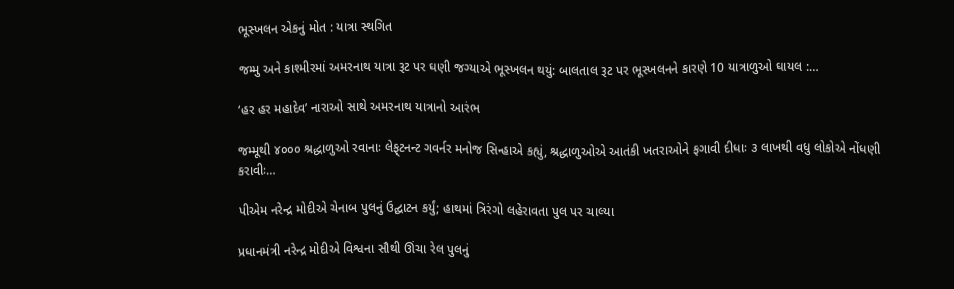ભૂસ્ખલન એકનું મોત : યાત્રા સ્થગિત

જમ્મુ અને કાશ્મીરમાં અમરનાથ યાત્રા રૂટ પર ઘણી જગ્યાએ ભૂસ્ખલન થયું: બાલતાલ રૂટ પર ભૂસ્ખલનને કારણે 10 યાત્રાળુઓ ઘાયલ :…

‘હર હર મહાદેવ’ નારાઓ સાથે અમરનાથ યાત્રાનો આરંભ

જમ્‍મૂથી ૪૦૦૦ શ્રદ્ધાળુઓ રવાનાઃ લેફ્‌ટનન્‍ટ ગવર્નર મનોજ સિન્‍હાએ કહ્યું, શ્રદ્ધાળુઓએ આતંકી ખતરાઓને ફગાવી દીધાઃ ૩ લાખથી વધુ લોકોએ નોંધણી કરાવીઃ…

પીએમ નરેન્દ્ર મોદીએ ચેનાબ પુલનું ઉદ્ઘાટન કર્યું; હાથમાં ત્રિરંગો લહેરાવતા પુલ પર ચાલ્યા

પ્રધાનમંત્રી નરેન્દ્ર મોદીએ વિશ્વના સૌથી ઊંચા રેલ પુલનું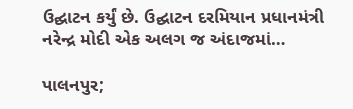ઉદ્ઘાટન કર્યું છે. ઉદ્ઘાટન દરમિયાન પ્રધાનમંત્રી નરેન્દ્ર મોદી એક અલગ જ અંદાજમાં…

પાલનપુર;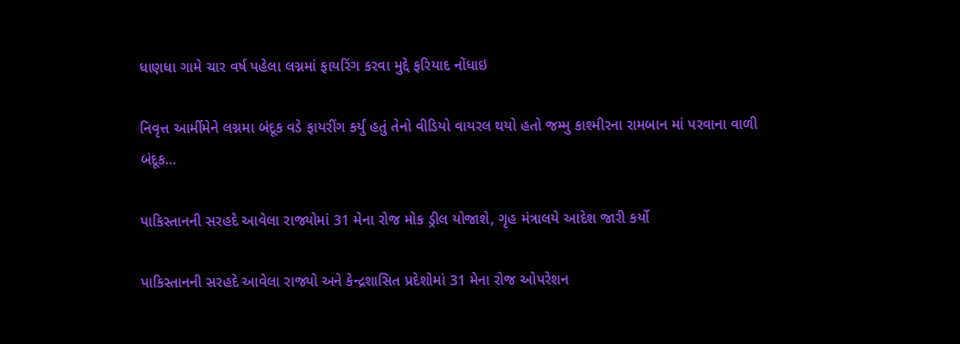ધાણધા ગામે ચાર વર્ષ પહેલા લગ્નમાં ફાયરિંગ કરવા મુદ્દે ફરિયાદ નોંધાઇ

નિવૃત્ત આર્મીમેને લગ્નમા બંદૂક વડે ફાયરીંગ કર્યું હતું તેનો વીડિયો વાયરલ થયો હતો જમ્મુ કાશ્મીરના રામબાન માં પરવાના વાળી બંદૂક…

પાકિસ્તાનની સરહદે આવેલા રાજ્યોમાં 31 મેના રોજ મોક ડ્રીલ યોજાશે, ગૃહ મંત્રાલયે આદેશ જારી કર્યો

પાકિસ્તાનની સરહદે આવેલા રાજ્યો અને કેન્દ્રશાસિત પ્રદેશોમાં 31 મેના રોજ ઓપરેશન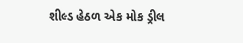શીલ્ડ હેઠળ એક મોક ડ્રીલ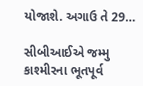યોજાશે. અગાઉ તે 29…

સીબીઆઈએ જમ્મુ કાશ્મીરના ભૂતપૂર્વ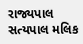રાજ્યપાલ સત્યપાલ મલિક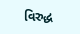વિરુદ્ધ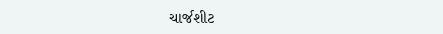ચાર્જશીટ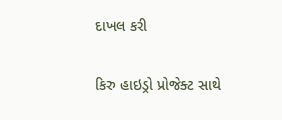દાખલ કરી

કિરુ હાઇડ્રો પ્રોજેક્ટ સાથે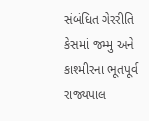સંબંધિત ગેરરીતિ કેસમાં જમ્મુ અને કાશ્મીરના ભૂતપૂર્વ રાજ્યપાલ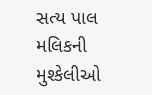સત્ય પાલ મલિકની મુશ્કેલીઓ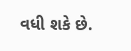વધી શકે છે.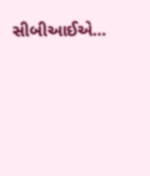સીબીઆઈએ…